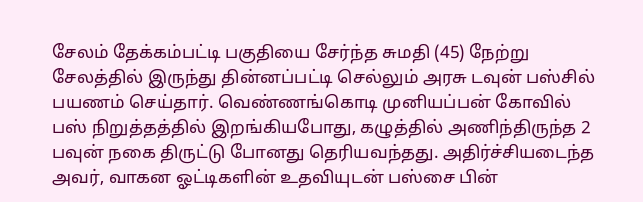சேலம் தேக்கம்பட்டி பகுதியை சேர்ந்த சுமதி (45) நேற்று சேலத்தில் இருந்து தின்னப்பட்டி செல்லும் அரசு டவுன் பஸ்சில் பயணம் செய்தார். வெண்ணங்கொடி முனியப்பன் கோவில் பஸ் நிறுத்தத்தில் இறங்கியபோது, கழுத்தில் அணிந்திருந்த 2 பவுன் நகை திருட்டு போனது தெரியவந்தது. அதிர்ச்சியடைந்த அவர், வாகன ஓட்டிகளின் உதவியுடன் பஸ்சை பின்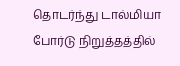தொடர்ந்து டால்மியா போர்டு நிறுத்தத்தில்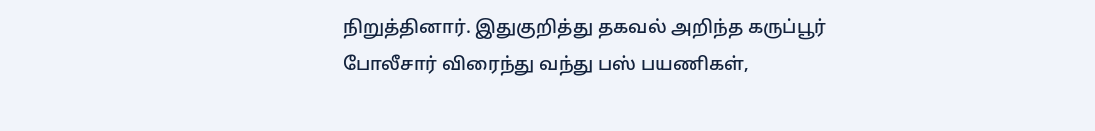நிறுத்தினார். இதுகுறித்து தகவல் அறிந்த கருப்பூர் போலீசார் விரைந்து வந்து பஸ் பயணிகள்,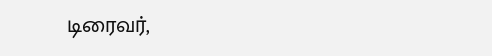டிரைவர்,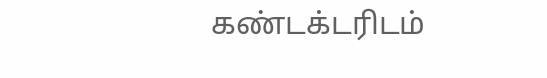கண்டக்டரிடம்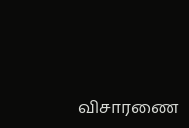விசாரணை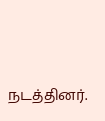நடத்தினர்.